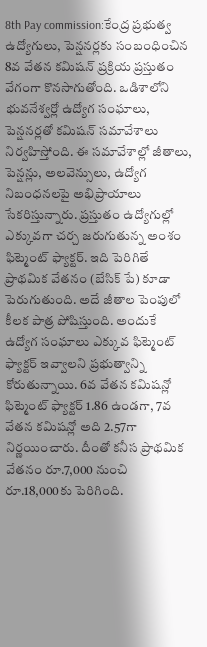8th Pay commission:కేంద్ర ప్రభుత్వ ఉద్యోగులు, పెన్షనర్లకు సంబంధించిన 8వ వేతన కమిషన్ ప్రక్రియ ప్రస్తుతం వేగంగా కొనసాగుతోంది. ఒడిశాలోని భువనేశ్వర్లో ఉద్యోగ సంఘాలు, పెన్షనర్లతో కమిషన్ సమావేశాలు నిర్వహిస్తోంది. ఈ సమావేశాల్లో జీతాలు, పెన్షన్లు, అలవెన్సులు, ఉద్యోగ నిబంధనలపై అభిప్రాయాలు సేకరిస్తున్నారు. ప్రస్తుతం ఉద్యోగుల్లో ఎక్కువగా చర్చ జరుగుతున్న అంశం ఫిట్మెంట్ ఫ్యాక్టర్. ఇది పెరిగితే ప్రాథమిక వేతనం (బేసిక్ పే) కూడా పెరుగుతుంది. అదే జీతాల పెంపులో కీలక పాత్ర పోషిస్తుంది. అందుకే ఉద్యోగ సంఘాలు ఎక్కువ ఫిట్మెంట్ ఫ్యాక్టర్ ఇవ్వాలని ప్రభుత్వాన్ని కోరుతున్నాయి. 6వ వేతన కమిషన్లో ఫిట్మెంట్ ఫ్యాక్టర్ 1.86 ఉండగా, 7వ వేతన కమిషన్లో అది 2.57గా నిర్ణయించారు. దీంతో కనీస ప్రాథమిక వేతనం రూ.7,000 నుంచి రూ.18,000కు పెరిగింది.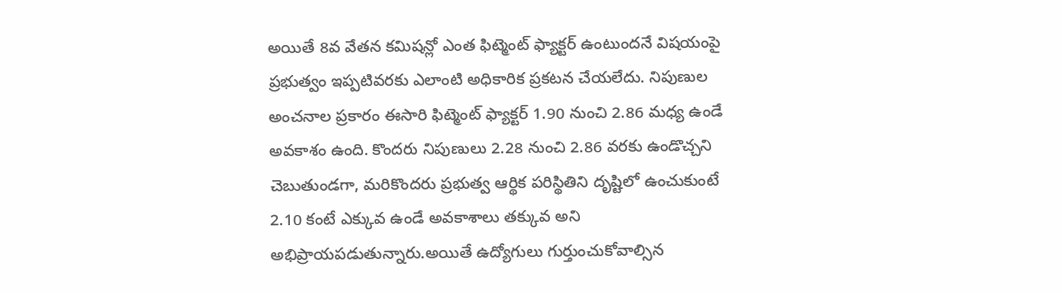అయితే 8వ వేతన కమిషన్లో ఎంత ఫిట్మెంట్ ఫ్యాక్టర్ ఉంటుందనే విషయంపై ప్రభుత్వం ఇప్పటివరకు ఎలాంటి అధికారిక ప్రకటన చేయలేదు. నిపుణుల అంచనాల ప్రకారం ఈసారి ఫిట్మెంట్ ఫ్యాక్టర్ 1.90 నుంచి 2.86 మధ్య ఉండే అవకాశం ఉంది. కొందరు నిపుణులు 2.28 నుంచి 2.86 వరకు ఉండొచ్చని చెబుతుండగా, మరికొందరు ప్రభుత్వ ఆర్థిక పరిస్థితిని దృష్టిలో ఉంచుకుంటే 2.10 కంటే ఎక్కువ ఉండే అవకాశాలు తక్కువ అని అభిప్రాయపడుతున్నారు.అయితే ఉద్యోగులు గుర్తుంచుకోవాల్సిన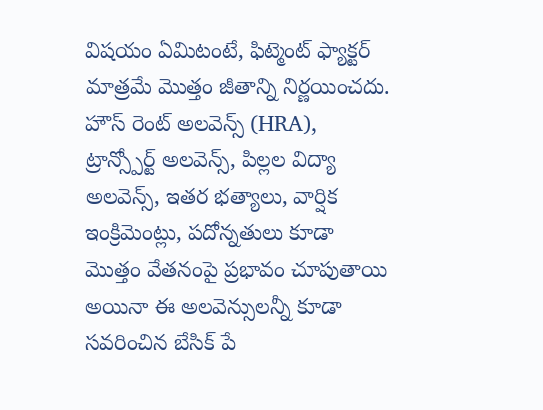విషయం ఏమిటంటే, ఫిట్మెంట్ ఫ్యాక్టర్ మాత్రమే మొత్తం జీతాన్ని నిర్ణయించదు. హౌస్ రెంట్ అలవెన్స్ (HRA), ట్రాన్స్పోర్ట్ అలవెన్స్, పిల్లల విద్యా అలవెన్స్, ఇతర భత్యాలు, వార్షిక ఇంక్రిమెంట్లు, పదోన్నతులు కూడా మొత్తం వేతనంపై ప్రభావం చూపుతాయి అయినా ఈ అలవెన్సులన్నీ కూడా సవరించిన బేసిక్ పే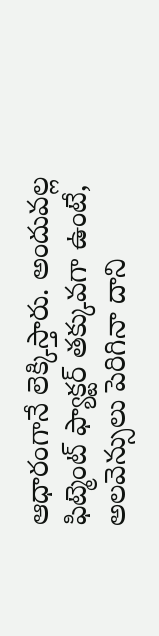ఆధారంగానే లెక్కిస్తారు. అందువల్ల ఫిట్మెంట్ ఫ్యాక్టర్ తక్కువగా ఉంటే, అలవెన్సులు పెరిగినా దాని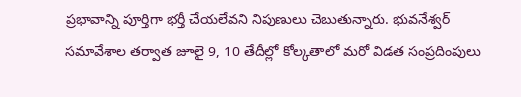ప్రభావాన్ని పూర్తిగా భర్తీ చేయలేవని నిపుణులు చెబుతున్నారు. భువనేశ్వర్ సమావేశాల తర్వాత జూలై 9, 10 తేదీల్లో కోల్కతాలో మరో విడత సంప్రదింపులు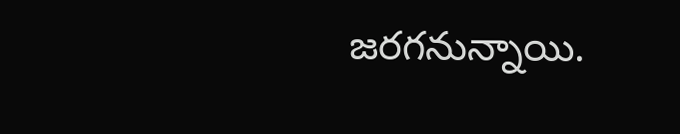జరగనున్నాయి.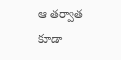ఆ తర్వాత కూడా